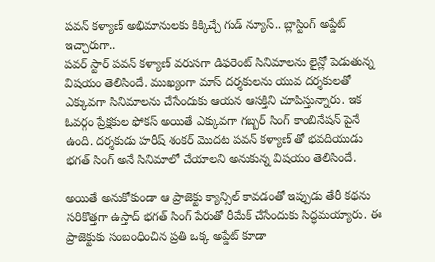పవన్ కళ్యాణ్ అభిమానులకు కిక్కిచ్చే గుడ్ న్యూస్.. బ్లాస్టింగ్ అప్డేట్ ఇచ్చారుగా..
పవర్ స్టార్ పవన్ కళ్యాణ్ వరుసగా డిఫరెంట్ సినిమాలను లైన్లో పెడుతున్న విషయం తెలిసిందే. ముఖ్యంగా మాస్ దర్శకులను యువ దర్శకులతో ఎక్కువగా సినిమాలను చేసేందుకు ఆయన ఆసక్తిని చూపిస్తున్నారు. ఇక ఓవర్గం ప్రేక్షకుల ఫోకస్ అయితే ఎక్కువగా గబ్బర్ సింగ్ కాంబినేషన్ పైనే ఉంది. దర్శకుడు హరీష్ శంకర్ మొదట పవన్ కళ్యాణ్ తో భవదియుడు భగత్ సింగ్ అనే సినిమాలో చేయాలని అనుకున్న విషయం తెలిసిందే.

అయితే అనుకోకుండా ఆ ప్రాజెక్టు క్యాన్సిల్ కావడంతో ఇప్పుడు తేరీ కథను సరికొత్తగా ఉస్తాద్ భగత్ సింగ్ పేరుతో రీమేక్ చేసేందుకు సిద్ధమయ్యారు. ఈ ప్రాజెక్టుకు సంబంధించిన ప్రతి ఒక్క అప్డేట్ కూడా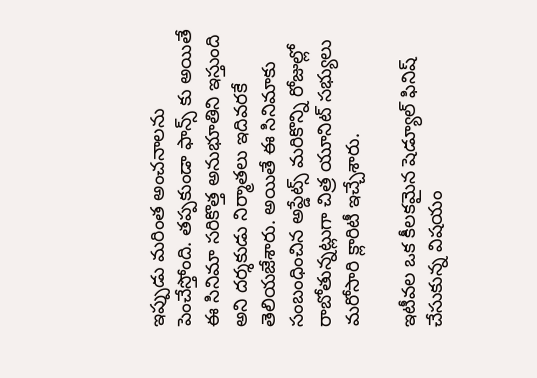ఇప్పుడు మరింత అంచనాలను పెంచేస్తోంది. తప్పకుండా ఫాన్స్ కు అయితే ఈ సినిమా సరికొత్త అనుభూతిని ఇస్తుంది అని దర్శకుడు నిర్మాతలు ఇదివరకే తెలియజేశారు. అయితే ఈ సినిమాకు సంబంధించిన అప్డేట్స్ మరికొన్ని రోజుల్లో రాబోతున్నట్లుగా చిత్ర యూనిట్ సభ్యులు మరోసారి క్లారిటీ ఇచ్చేశారు.

ఇటీవల ఒక కీలకమైన షెడ్యూల్ ఫినిష్ చేసుకున్న విషయం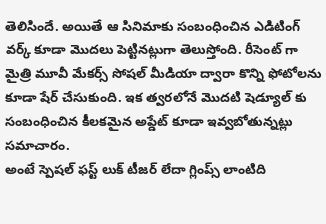తెలిసిందే. అయితే ఆ సినిమాకు సంబంధించిన ఎడిటింగ్ వర్క్ కూడా మొదలు పెట్టినట్లుగా తెలుస్తోంది. రీసెంట్ గా మైత్రి మూవీ మేకర్స్ సోషల్ మీడియా ద్వారా కొన్ని ఫోటోలను కూడా షేర్ చేసుకుంది. ఇక త్వరలోనే మొదటి షెడ్యూల్ కు సంబంధించిన కీలకమైన అప్డేట్ కూడా ఇవ్వబోతున్నట్లు సమాచారం.
అంటే స్పెషల్ ఫస్ట్ లుక్ టీజర్ లేదా గ్లింప్స్ లాంటిది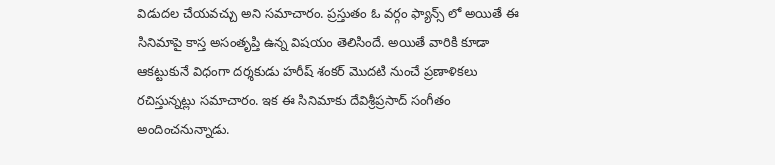విడుదల చేయవచ్చు అని సమాచారం. ప్రస్తుతం ఓ వర్గం ఫ్యాన్స్ లో అయితే ఈ సినిమాపై కాస్త అసంతృప్తి ఉన్న విషయం తెలిసిందే. అయితే వారికి కూడా ఆకట్టుకునే విధంగా దర్శకుడు హరీష్ శంకర్ మొదటి నుంచే ప్రణాళికలు రచిస్తున్నట్లు సమాచారం. ఇక ఈ సినిమాకు దేవిశ్రీప్రసాద్ సంగీతం అందించనున్నాడు.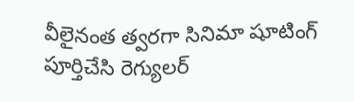వీలైనంత త్వరగా సినిమా షూటింగ్ పూర్తిచేసి రెగ్యులర్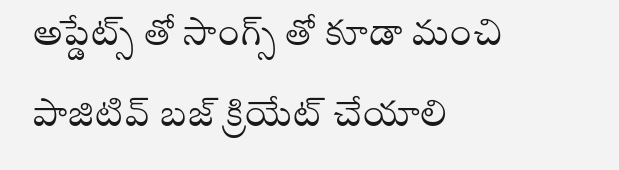అప్డేట్స్ తో సాంగ్స్ తో కూడా మంచి పాజిటివ్ బజ్ క్రియేట్ చేయాలి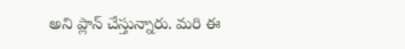అని ప్లాన్ చేస్తున్నారు. మరి ఈ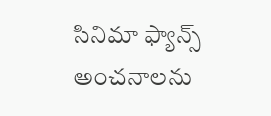సినిమా ఫ్యాన్స్ అంచనాలను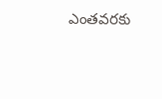ఎంతవరకు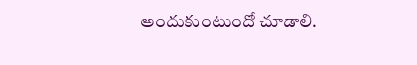అందుకుంటుందో చూడాలి.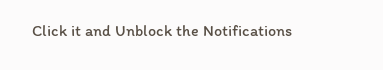Click it and Unblock the Notifications